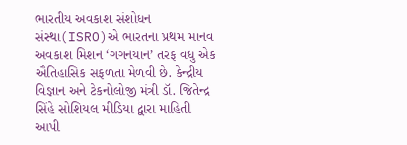ભારતીય અવકાશ સંશોધન સંસ્થા(ISRO)એ ભારતના પ્રથમ માનવ અવકાશ મિશન ‘ગગનયાન’ તરફ વધુ એક ઐતિહાસિક સફળતા મેળવી છે. કેન્દ્રીય વિજ્ઞાન અને ટેકનોલોજી મંત્રી ડૉ. જિતેન્દ્ર સિંહે સોશિયલ મીડિયા દ્વારા માહિતી આપી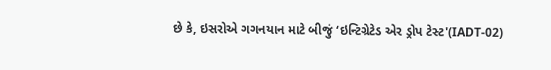છે કે, ઇસરોએ ગગનયાન માટે બીજું ‘ઇન્ટિગ્રેટેડ એર ડ્રોપ ટેસ્ટ'(IADT-02)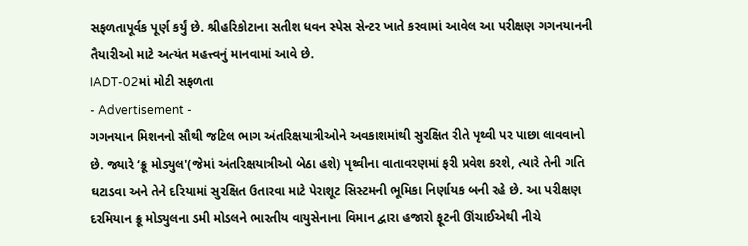સફળતાપૂર્વક પૂર્ણ કર્યું છે. શ્રીહરિકોટાના સતીશ ધવન સ્પેસ સેન્ટર ખાતે કરવામાં આવેલ આ પરીક્ષણ ગગનયાનની તૈયારીઓ માટે અત્યંત મહત્ત્વનું માનવામાં આવે છે.
IADT-02માં મોટી સફળતા
- Advertisement -
ગગનયાન મિશનનો સૌથી જટિલ ભાગ અંતરિક્ષયાત્રીઓને અવકાશમાંથી સુરક્ષિત રીતે પૃથ્વી પર પાછા લાવવાનો છે. જ્યારે ‘ક્રૂ મોડ્યુલ'(જેમાં અંતરિક્ષયાત્રીઓ બેઠા હશે) પૃથ્વીના વાતાવરણમાં ફરી પ્રવેશ કરશે, ત્યારે તેની ગતિ ઘટાડવા અને તેને દરિયામાં સુરક્ષિત ઉતારવા માટે પેરાશૂટ સિસ્ટમની ભૂમિકા નિર્ણાયક બની રહે છે. આ પરીક્ષણ દરમિયાન ક્રૂ મોડ્યુલના ડમી મોડલને ભારતીય વાયુસેનાના વિમાન દ્વારા હજારો ફૂટની ઊંચાઈએથી નીચે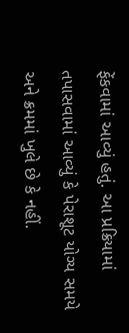ફેંકવામાં આવ્યું હતું. આ પ્રક્રિયામાં તપાસવામાં આવ્યું કે પેરાશૂટ યોગ્ય સમયે અને ક્રમમાં ખુલે છે કે નહીં.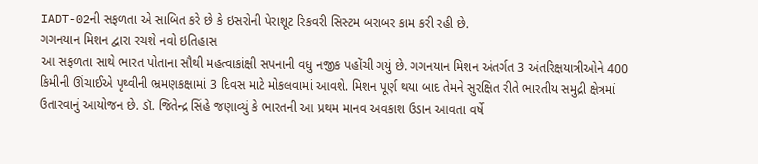IADT-02ની સફળતા એ સાબિત કરે છે કે ઇસરોની પેરાશૂટ રિકવરી સિસ્ટમ બરાબર કામ કરી રહી છે.
ગગનયાન મિશન દ્વારા રચશે નવો ઇતિહાસ
આ સફળતા સાથે ભારત પોતાના સૌથી મહત્વાકાંક્ષી સપનાની વધુ નજીક પહોંચી ગયું છે. ગગનયાન મિશન અંતર્ગત 3 અંતરિક્ષયાત્રીઓને 400 કિમીની ઊંચાઈએ પૃથ્વીની ભ્રમણકક્ષામાં 3 દિવસ માટે મોકલવામાં આવશે. મિશન પૂર્ણ થયા બાદ તેમને સુરક્ષિત રીતે ભારતીય સમુદ્રી ક્ષેત્રમાં ઉતારવાનું આયોજન છે. ડૉ. જિતેન્દ્ર સિંહે જણાવ્યું કે ભારતની આ પ્રથમ માનવ અવકાશ ઉડાન આવતા વર્ષે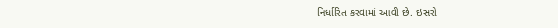નિર્ધારિત કરવામાં આવી છે. ઇસરો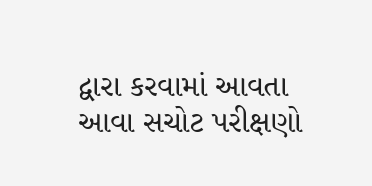દ્વારા કરવામાં આવતા આવા સચોટ પરીક્ષણો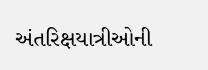અંતરિક્ષયાત્રીઓની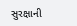સુરક્ષાની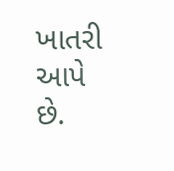ખાતરી આપે છે.